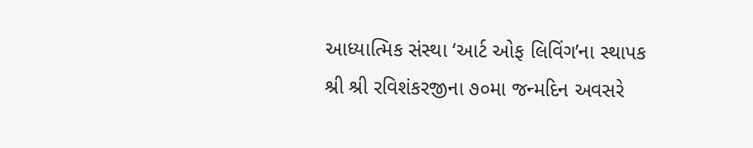આધ્યાત્મિક સંસ્થા ‘આર્ટ ઓફ લિવિંગ’ના સ્થાપક શ્રી શ્રી રવિશંકરજીના ૭૦મા જન્મદિન અવસરે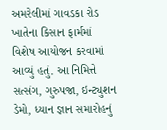અમરેલીમાં ગાવડકા રોડ ખાતેના કિસાન ફાર્મમાં વિશેષ આયોજન કરવામાં આવ્યું હતું. આ નિમિત્તે સત્સંગ, ગુરુપજા, ઇન્ટ્યુશન ડેમો, ધ્યાન જ્ઞાન સમારોહનું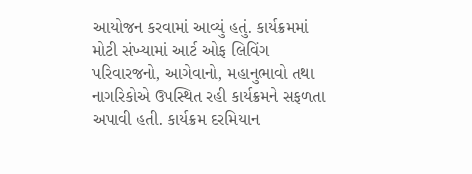આયોજન કરવામાં આવ્યું હતું. કાર્યક્રમમાં મોટી સંખ્યામાં આર્ટ ઓફ લિવિંગ પરિવારજનો, આગેવાનો, મહાનુભાવો તથા નાગરિકોએ ઉપસ્થિત રહી કાર્યક્રમને સફળતા અપાવી હતી. કાર્યક્રમ દરમિયાન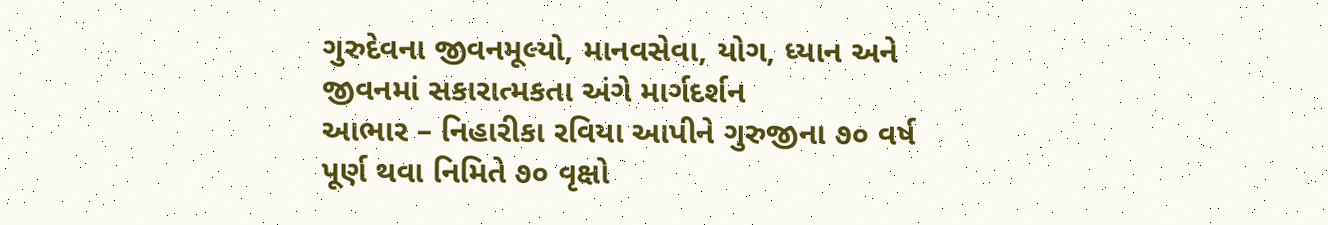ગુરુદેવના જીવનમૂલ્યો, માનવસેવા, યોગ, ધ્યાન અને જીવનમાં સકારાત્મકતા અંગે માર્ગદર્શન
આભાર – નિહારીકા રવિયા આપીને ગુરુજીના ૭૦ વર્ષ પૂર્ણ થવા નિમિતે ૭૦ વૃક્ષો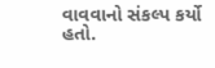વાવવાનો સંકલ્પ કર્યો હતો.